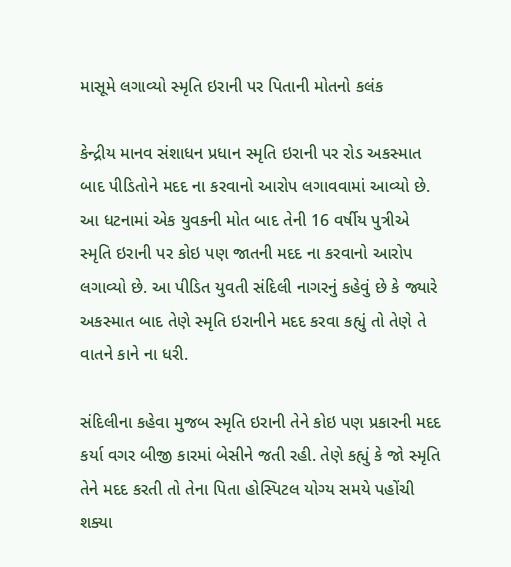માસૂમે લગાવ્યો સ્મૃતિ ઇરાની પર પિતાની મોતનો કલંક

કેન્દ્રીય માનવ સંશાધન પ્રધાન સ્મૃતિ ઇરાની પર રોડ અકસ્માત બાદ પીડિતોને મદદ ના કરવાનો આરોપ લગાવવામાં આવ્યો છે. આ ધટનામાં એક યુવકની મોત બાદ તેની 16 વર્ષીય પુત્રીએ સ્મૃતિ ઇરાની પર કોઇ પણ જાતની મદદ ના કરવાનો આરોપ લગાવ્યો છે. આ પીડિત યુવતી સંદિલી નાગરનું કહેવું છે કે જ્યારે અકસ્માત બાદ તેણે સ્મૃતિ ઇરાનીને મદદ કરવા કહ્યું તો તેણે તે વાતને કાને ના ધરી.

સંદિલીના કહેવા મુજબ સ્મૃતિ ઇરાની તેને કોઇ પણ પ્રકારની મદદ કર્યા વગર બીજી કારમાં બેસીને જતી રહી. તેણે કહ્યું કે જો સ્મૃતિ તેને મદદ કરતી તો તેના પિતા હોસ્પિટલ યોગ્ય સમયે પહોંચી શક્યા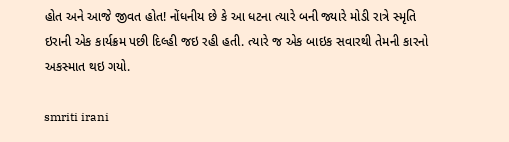હોત અને આજે જીવત હોત! નોંધનીય છે કે આ ધટના ત્યારે બની જ્યારે મોડી રાત્રે સ્મૃતિ ઇરાની એક કાર્યક્રમ પછી દિલ્હી જઇ રહી હતી. ત્યારે જ એક બાઇક સવારથી તેમની કારનો અકસ્માત થઇ ગયો.

smriti irani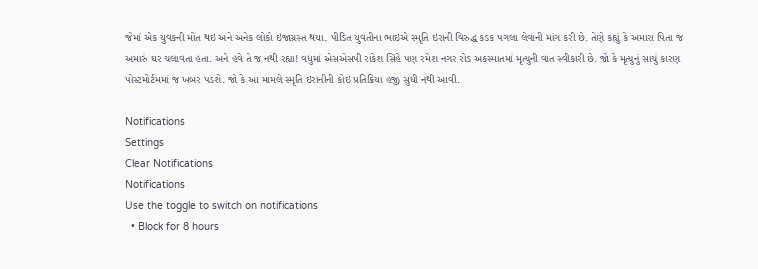જેમાં એક યુવકની મોત થઇ અને અનેક લોકો ઇજાગ્રસ્ત થયા. પીડિત યુવતીના ભાઇએ સ્મૃતિ ઇરાની વિરુદ્ધ કડક પગલા લેવાની માંગ કરી છે. તેણે કહ્યું કે અમારા પિતા જ અમારું ઘર ચલાવતા હતા. અને હવે તે જ નથી રહ્યા! વધુમાં એસએસપી રાકેશ સિંહે પણ રમેશ નગર રોડ અકસ્માતમાં મૃત્યુની વાત સ્વીકારી છે. જો કે મૃત્યુનું સાચું કારણ પોસ્ટમોર્ટમમાં જ ખબર પડશે. જો કે આ મામલે સ્મૃતિ ઇરાનીની કોઇ પ્રતિક્રિયા હજી સુધી નથી આવી.

Notifications
Settings
Clear Notifications
Notifications
Use the toggle to switch on notifications
  • Block for 8 hours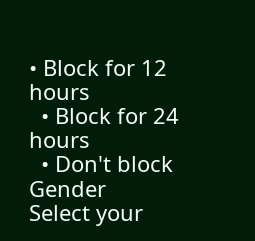• Block for 12 hours
  • Block for 24 hours
  • Don't block
Gender
Select your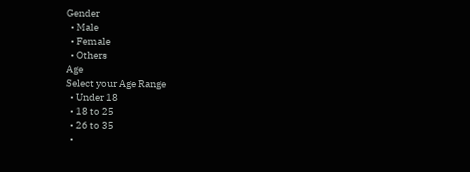Gender
  • Male
  • Female
  • Others
Age
Select your Age Range
  • Under 18
  • 18 to 25
  • 26 to 35
  •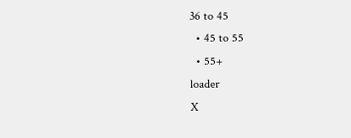36 to 45
  • 45 to 55
  • 55+
loader
X